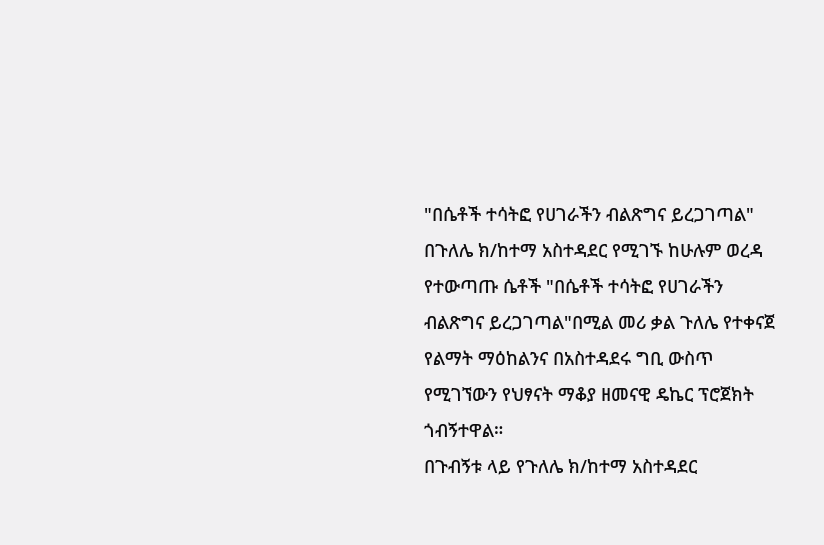"በሴቶች ተሳትፎ የሀገራችን ብልጽግና ይረጋገጣል"
በጉለሌ ክ/ከተማ አስተዳደር የሚገኙ ከሁሉም ወረዳ የተውጣጡ ሴቶች "በሴቶች ተሳትፎ የሀገራችን ብልጽግና ይረጋገጣል"በሚል መሪ ቃል ጉለሌ የተቀናጀ የልማት ማዕከልንና በአስተዳደሩ ግቢ ውስጥ የሚገኘውን የህፃናት ማቆያ ዘመናዊ ዴኬር ፕሮጀክት ጎብኝተዋል።
በጉብኝቱ ላይ የጉለሌ ክ/ከተማ አስተዳደር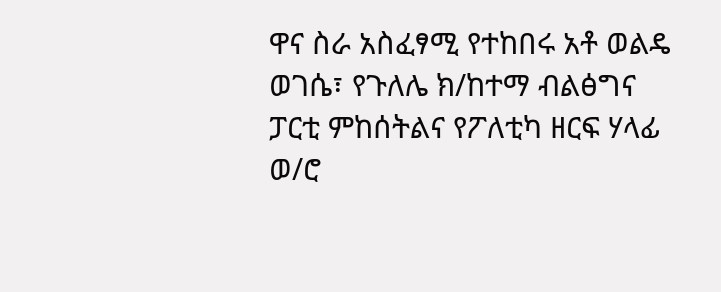ዋና ስራ አስፈፃሚ የተከበሩ አቶ ወልዴ ወገሴ፣ የጉለሌ ክ/ከተማ ብልፅግና ፓርቲ ምከሰትልና የፖለቲካ ዘርፍ ሃላፊ ወ/ሮ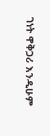ገነት ዋቅጋሪ እንዲሁም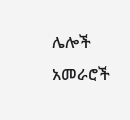ሌሎች አመራሮች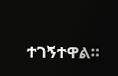ተገኝተዋል።